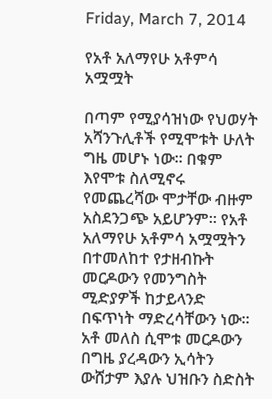Friday, March 7, 2014

የአቶ አለማየሁ አቶምሳ አሟሟት

በጣም የሚያሳዝነው የህወሃት አሻንጉሊቶች የሚሞቱት ሁለት ግዜ መሆኑ ነው። በቁም እየሞቱ ስለሚኖሩ የመጨረሻው ሞታቸው ብዙም አስደንጋጭ አይሆንም። የአቶ አለማየሁ አቶምሳ አሟሟትን በተመለከተ የታዘብኩት መርዶውን የመንግስት ሚድያዎች ከታይላንድ በፍጥነት ማድረሳቸውን ነው። አቶ መለስ ሲሞቱ መርዶውን በግዜ ያረዳውን ኢሳትን ውሸታም እያሉ ህዝቡን ስድስት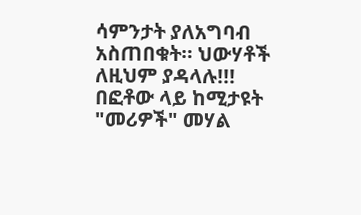ሳምንታት ያለአግባብ አስጠበቁት። ህውሃቶች ለዚህም ያዳላሉ!!!
በፎቶው ላይ ከሚታዩት "መሪዎች" መሃል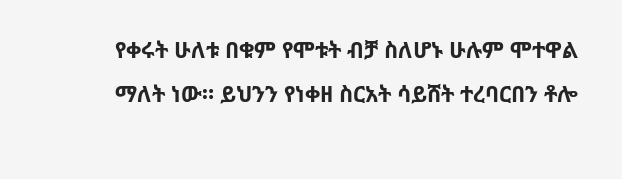የቀሩት ሁለቱ በቁም የሞቱት ብቻ ስለሆኑ ሁሉም ሞተዋል ማለት ነው። ይህንን የነቀዘ ስርአት ሳይሸት ተረባርበን ቶሎ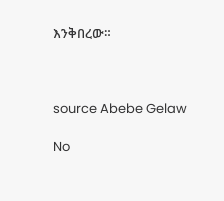እንቅበረው።



source Abebe Gelaw

No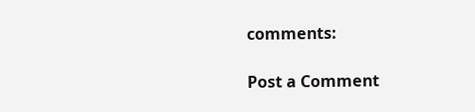comments:

Post a Comment